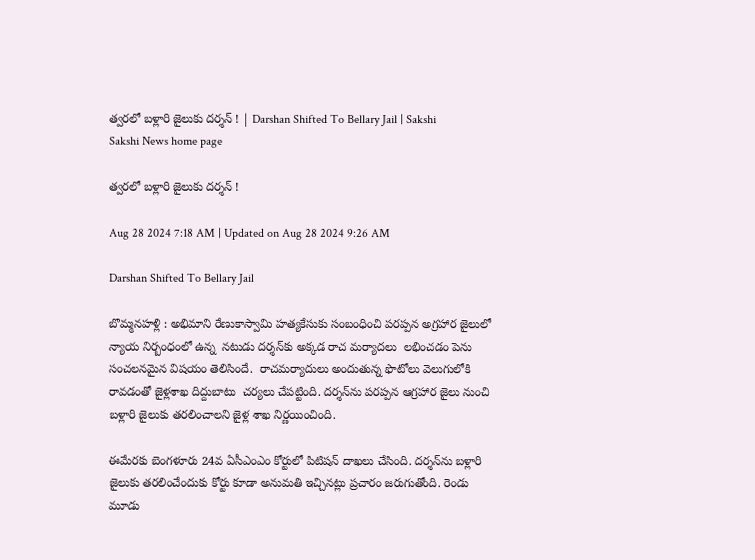త్వరలో బళ్లారి జైలుకు దర్శన్‌ ! | Darshan Shifted To Bellary Jail | Sakshi
Sakshi News home page

త్వరలో బళ్లారి జైలుకు దర్శన్‌ !

Aug 28 2024 7:18 AM | Updated on Aug 28 2024 9:26 AM

Darshan Shifted To Bellary Jail

బొమ్మనహళ్లి : అభిమాని రేణుకాస్వామి హత్యకేసుకు సంబంధించి పరప్పన అగ్రహార జైలులో న్యాయ నిర్బంధంలో ఉన్న  నటుడు దర్శన్‌కు అక్కడ రాచ మర్యాదలు  లభించడం పెను సంచలనమైన విషయం తెలిసిందే.  రాచమర్యాదులు అందుతున్న ఫొటోలు వెలుగులోకి రావడంతో జైళ్లశాఖ దిద్దుబాటు  చర్యలు చేపట్టింది. దర్శన్‌ను పరప్పన ఆగ్రహార జైలు నుంచి బళ్లారి జైలుకు తరలించాలని జైళ్ల శాఖ నిర్ణయించింది.

ఈమేరకు బెంగళూరు 24వ ఏసీఎంఎం కోర్టులో పిటిషన్‌ దాఖలు చేసింది. దర్శన్‌ను బళ్లారి జైలుకు తరలించేందుకు కోర్టు కూడా అనుమతి ఇచ్చినట్లు ప్రచారం జరుగుతోంది. రెండు మూడు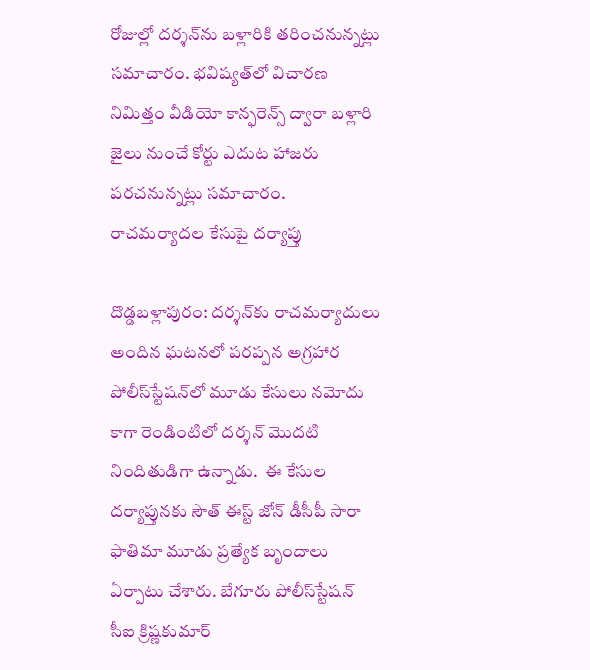రోజుల్లో దర్శన్‌ను బళ్లారికి తరించనున్నట్లు సమాచారం. భవిష్యత్‌లో విచారణ నిమిత్తం వీడియో కాన్ఫరెన్స్‌ ద్వారా బళ్లారి జైలు నుంచే కోర్టు ఎదుట హాజరు పరచనున్నట్లు సమాచారం. రాచమర్యాదల కేసుపై దర్యాప్తు

దొడ్డబళ్లాపురం: దర్శన్‌కు రాచమర్యాదులు అందిన ఘటనలో పరప్పన అగ్రహార పోలీస్‌స్టేషన్‌లో మూడు కేసులు నమోదు కాగా రెండింటిలో దర్శన్‌ మొదటి నిందితుడిగా ఉన్నాడు.  ఈ కేసుల దర్యాప్తునకు సౌత్‌ ఈస్ట్‌ జోన్‌ డీసీపీ సారా ఫాతిమా మూడు ప్రత్యేక బృందాలు ఏర్పాటు చేశారు. బేగూరు పోలీస్‌స్టేషన్‌ సీఐ క్రిష్ణకుమార్‌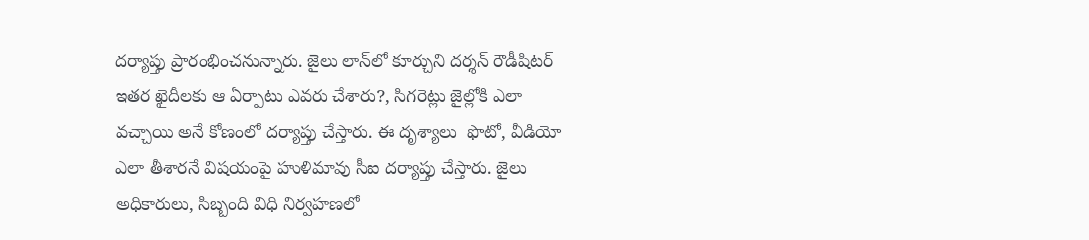దర్యాప్తు ప్రారంభించనున్నారు. జైలు లాన్‌లో కూర్చుని దర్శన్‌ రౌడీషిటర్‌ ఇతర ఖైదీలకు ఆ ఏర్పాటు ఎవరు చేశారు?, సిగరెట్లు జైల్లోకి ఎలా వచ్చాయి అనే కోణంలో దర్యాప్తు చేస్తారు. ఈ దృశ్యాలు  ఫొటో, వీడియో ఎలా తీశారనే విషయంపై హుళిమావు సీఐ దర్యాప్తు చేస్తారు. జైలు అధికారులు, సిబ్బంది విధి నిర్వహణలో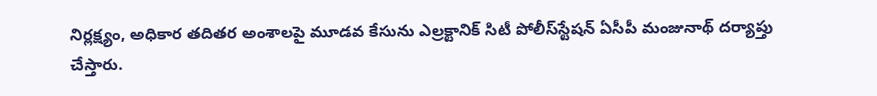నిర్లక్ష్యం, అధికార తదితర అంశాలపై మూడవ కేసును ఎల్రక్టానిక్‌ సిటీ పోలీస్‌స్టేషన్‌ ఏసీపీ మంజునాథ్‌ దర్యాప్తు చేస్తారు.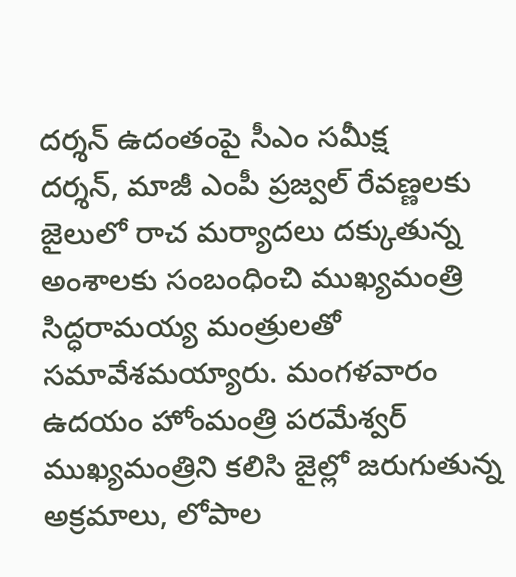దర్శన్‌ ఉదంతంపై సీఎం సమీక్ష
దర్శన్, మాజీ ఎంపీ ప్రజ్వల్‌ రేవణ్ణలకు  జైలులో రాచ మర్యాదలు దక్కుతున్న అంశాలకు సంబంధించి ముఖ్యమంత్రి సిద్ధరామయ్య మంత్రులతో సమావేశమయ్యారు. మంగళవారం ఉదయం హోంమంత్రి పరమేశ్వర్‌ ముఖ్యమంత్రిని కలిసి జైల్లో జరుగుతున్న అక్రమాలు, లోపాల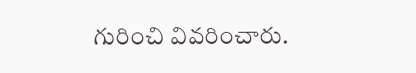గురించి వివరించారు.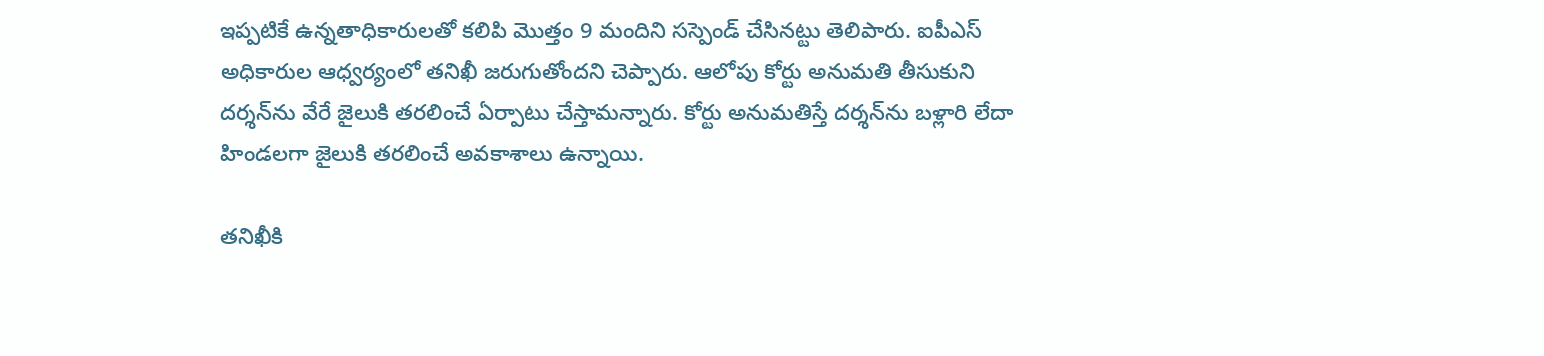ఇప్పటికే ఉన్నతాధికారులతో కలిపి మొత్తం 9 మందిని సస్పెండ్‌ చేసినట్టు తెలిపారు. ఐపీఎస్‌ అధికారుల ఆధ్వర్యంలో తనిఖీ జరుగుతోందని చెప్పారు. ఆలోపు కోర్టు అనుమతి తీసుకుని దర్శన్‌ను వేరే జైలుకి తరలించే ఏర్పాటు చేస్తామన్నారు. కోర్టు అనుమతిస్తే దర్శన్‌ను బళ్లారి లేదా హిండలగా జైలుకి తరలించే అవకాశాలు ఉన్నాయి.

తనిఖీకి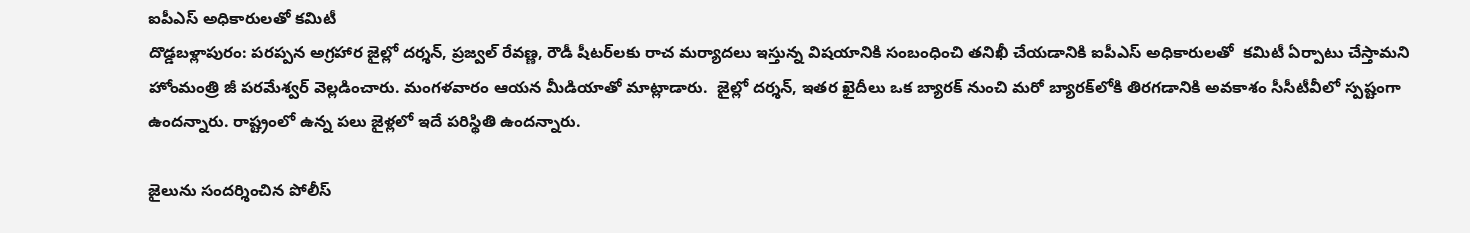ఐపీఎస్‌ అధికారులతో కమిటీ
దొడ్డబళ్లాపురం: పరప్పన అగ్రహార జైల్లో దర్శన్, ప్రజ్వల్‌ రేవణ్ణ, రౌడీ షీటర్‌లకు రాచ మర్యాదలు ఇస్తున్న విషయానికి సంబంధించి తనిఖీ చేయడానికి ఐపీఎస్‌ అధికారులతో  కమిటీ ఏర్పాటు చేస్తామని హోంమంత్రి జీ పరమేశ్వర్‌ వెల్లడించారు. మంగళవారం ఆయన మీడియాతో మాట్లాడారు.  జైల్లో దర్శన్, ఇతర ఖైదీలు ఒక బ్యారక్‌ నుంచి మరో బ్యారక్‌లోకి తిరగడానికి అవకాశం సీసీటీవీలో స్పష్టంగా ఉందన్నారు. రాష్ట్రంలో ఉన్న పలు జైళ్లలో ఇదే పరిస్థితి ఉందన్నారు.

జైలును సందర్శించిన పోలీస్‌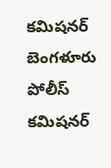కమిషనర్‌
బెంగళూరు పోలీస్‌ కమిషనర్‌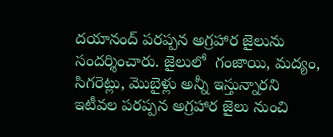దయానంద్‌ పరప్పన అగ్రహార జైలును సందర్శించారు. జైలులో  గంజాయి, మద్యం, సిగరెట్లు, మొబైళ్లు అన్నీ ఇస్తున్నారని ఇటీవల పరప్పన అగ్రహార జైలు నుంచి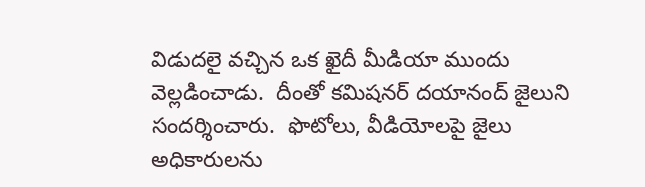విడుదలై వచ్చిన ఒక ఖైదీ మీడియా ముందు వెల్లడించాడు.  దీంతో కమిషనర్‌ దయానంద్‌ జైలుని సందర్శించారు.  ఫొటోలు, వీడియోలపై జైలు అధికారులను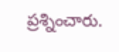ప్రశ్నించారు.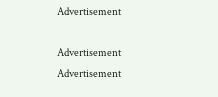Advertisement

Advertisement
Advertisement